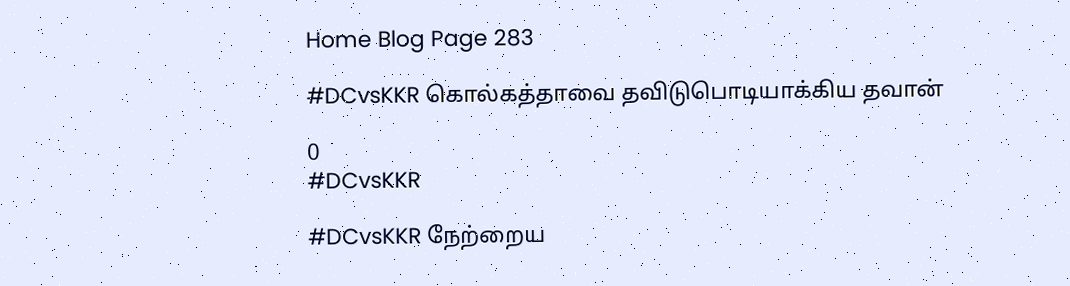Home Blog Page 283

#DCvsKKR கொல்கத்தாவை தவிடுபொடியாக்கிய தவான்

0
#DCvsKKR

#DCvsKKR நேற்றைய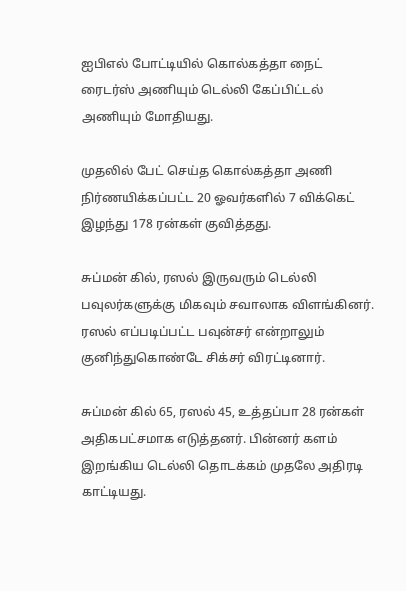ஐபிஎல் போட்டியில் கொல்கத்தா நைட் ரைடர்ஸ் அணியும் டெல்லி கேப்பிட்டல் அணியும் மோதியது.

முதலில் பேட் செய்த கொல்கத்தா அணி நிர்ணயிக்கப்பட்ட 20 ஓவர்களில் 7 விக்கெட் இழந்து 178 ரன்கள் குவித்தது.

சுப்மன் கில், ரஸல் இருவரும் டெல்லி பவுலர்களுக்கு மிகவும் சவாலாக விளங்கினர். ரஸல் எப்படிப்பட்ட பவுன்சர் என்றாலும் குனிந்துகொண்டே சிக்சர் விரட்டினார்.

சுப்மன் கில் 65, ரஸல் 45, உத்தப்பா 28 ரன்கள் அதிகபட்சமாக எடுத்தனர். பின்னர் களம் இறங்கிய டெல்லி தொடக்கம் முதலே அதிரடி காட்டியது.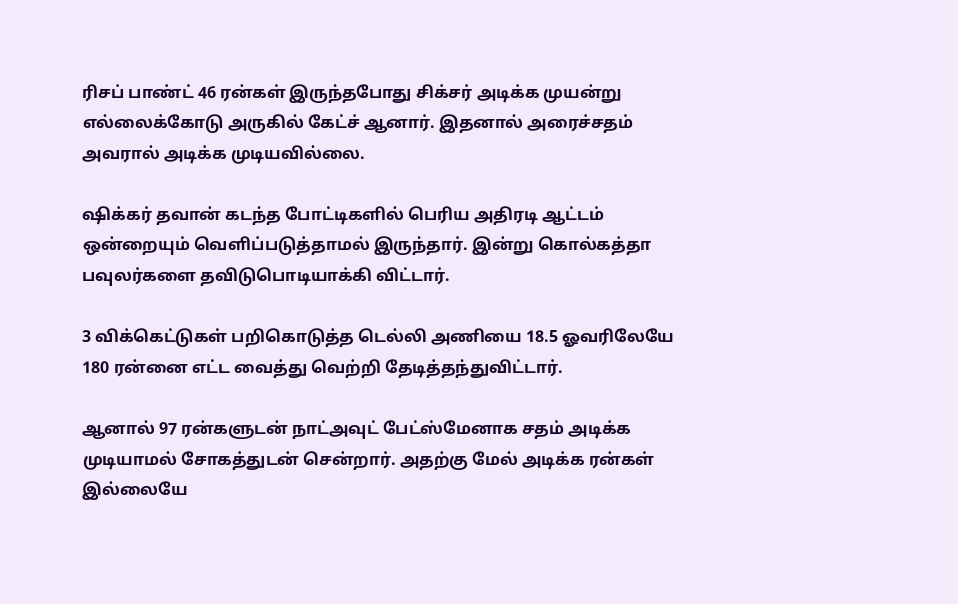ரிசப் பாண்ட் 46 ரன்கள் இருந்தபோது சிக்சர் அடிக்க முயன்று எல்லைக்கோடு அருகில் கேட்ச் ஆனார். இதனால் அரைச்சதம் அவரால் அடிக்க முடியவில்லை.

ஷிக்கர் தவான் கடந்த போட்டிகளில் பெரிய அதிரடி ஆட்டம் ஒன்றையும் வெளிப்படுத்தாமல் இருந்தார். இன்று கொல்கத்தா பவுலர்களை தவிடுபொடியாக்கி விட்டார்.

3 விக்கெட்டுகள் பறிகொடுத்த டெல்லி அணியை 18.5 ஓவரிலேயே 180 ரன்னை எட்ட வைத்து வெற்றி தேடித்தந்துவிட்டார்.

ஆனால் 97 ரன்களுடன் நாட்அவுட் பேட்ஸ்மேனாக சதம் அடிக்க முடியாமல் சோகத்துடன் சென்றார். அதற்கு மேல் அடிக்க ரன்கள் இல்லையே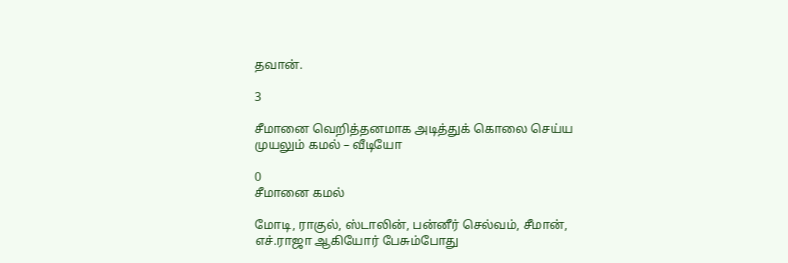தவான்.

3

சீமானை வெறித்தனமாக அடித்துக் கொலை செய்ய முயலும் கமல் – வீடியோ

0
சீமானை கமல்

மோடி, ராகுல், ஸ்டாலின், பன்னீர் செல்வம், சீமான், எச்.ராஜா ஆகியோர் பேசும்போது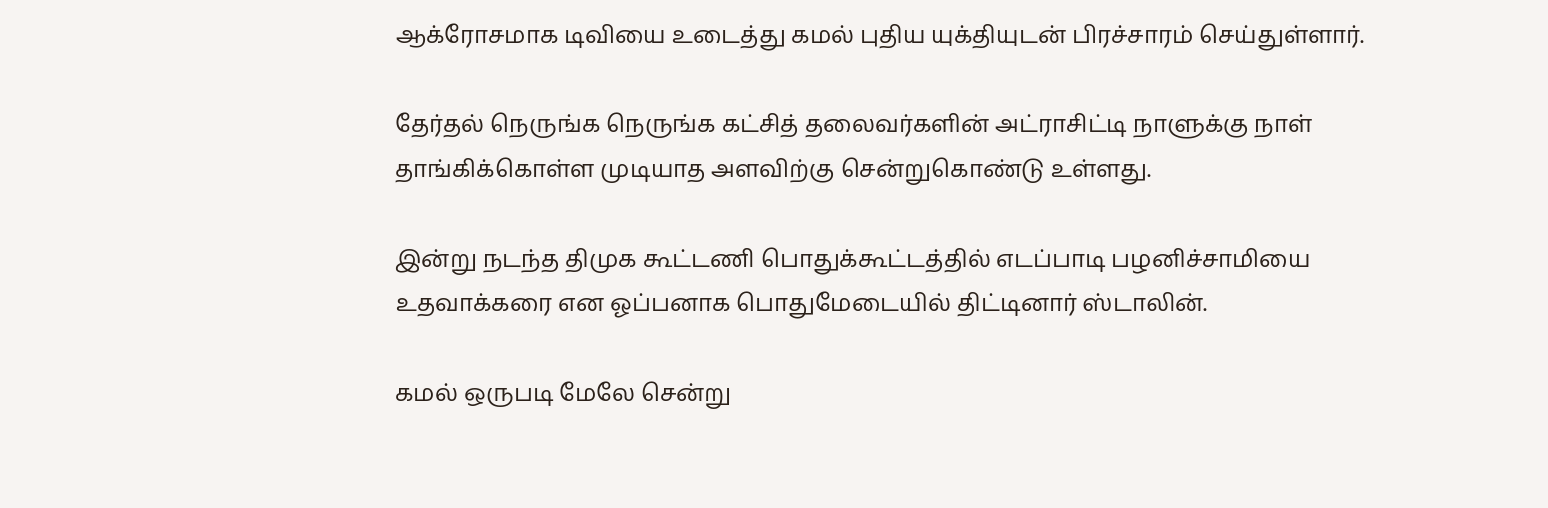ஆக்ரோசமாக டிவியை உடைத்து கமல் புதிய யுக்தியுடன் பிரச்சாரம் செய்துள்ளார்.

தேர்தல் நெருங்க நெருங்க கட்சித் தலைவர்களின் அட்ராசிட்டி நாளுக்கு நாள் தாங்கிக்கொள்ள முடியாத அளவிற்கு சென்றுகொண்டு உள்ளது.

இன்று நடந்த திமுக கூட்டணி பொதுக்கூட்டத்தில் எடப்பாடி பழனிச்சாமியை உதவாக்கரை என ஓப்பனாக பொதுமேடையில் திட்டினார் ஸ்டாலின்.

கமல் ஒருபடி மேலே சென்று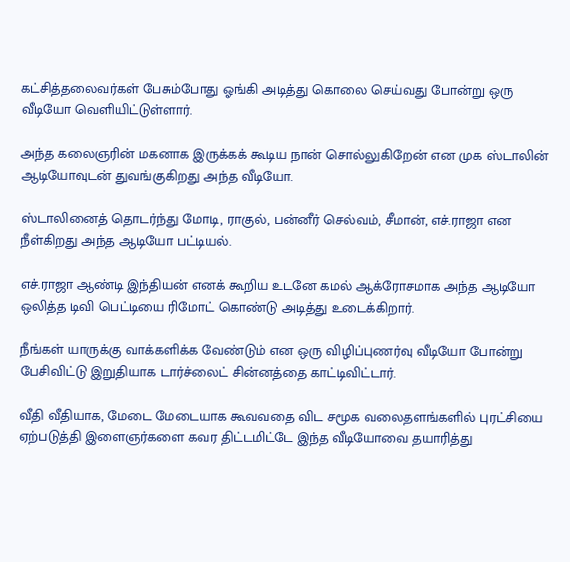கட்சித்தலைவர்கள் பேசும்போது ஓங்கி அடித்து கொலை செய்வது போன்று ஒரு வீடியோ வெளியிட்டுள்ளார்.

அந்த கலைஞரின் மகனாக இருக்கக் கூடிய நான் சொல்லுகிறேன் என முக ஸ்டாலின் ஆடியோவுடன் துவங்குகிறது அந்த வீடியோ.

ஸ்டாலினைத் தொடர்ந்து மோடி, ராகுல், பன்னீர் செல்வம், சீமான், எச்.ராஜா என நீள்கிறது அந்த ஆடியோ பட்டியல்.

எச்.ராஜா ஆண்டி இந்தியன் எனக் கூறிய உடனே கமல் ஆக்ரோசமாக அந்த ஆடியோ ஒலித்த டிவி பெட்டியை ரிமோட் கொண்டு அடித்து உடைக்கிறார்.

நீங்கள் யாருக்கு வாக்களிக்க வேண்டும் என ஒரு விழிப்புணர்வு வீடியோ போன்று பேசிவிட்டு இறுதியாக டார்ச்லைட் சின்னத்தை காட்டிவிட்டார்.

வீதி வீதியாக, மேடை மேடையாக கூவவதை விட சமூக வலைதளங்களில் புரட்சியை ஏற்படுத்தி இளைஞர்களை கவர திட்டமிட்டே இந்த வீடியோவை தயாரித்து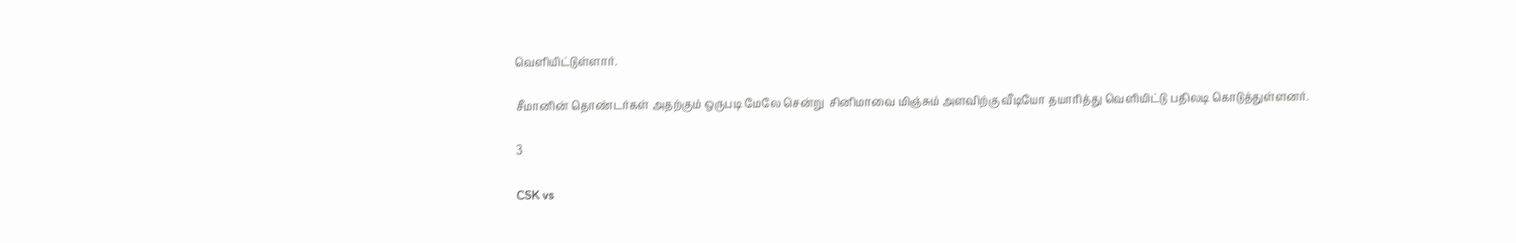வெளியிட்டுள்ளார்.

சீமானின் தொண்டர்கள் அதற்கும் ஒருபடி மேலே சென்று  சினிமாவை மிஞ்சும் அளவிற்கு வீடியோ தயாரித்து வெளியிட்டு பதிலடி கொடுத்துள்ளனர்.

3

CSK vs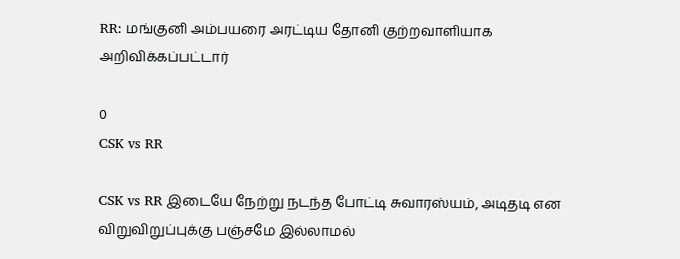RR: மங்குனி அம்பயரை அரட்டிய தோனி குற்றவாளியாக அறிவிக்கப்பட்டார்

0
CSK vs RR

CSK vs RR இடையே நேற்று நடந்த போட்டி சுவாரஸ்யம், அடிதடி என விறுவிறுப்புக்கு பஞ்சமே இல்லாமல்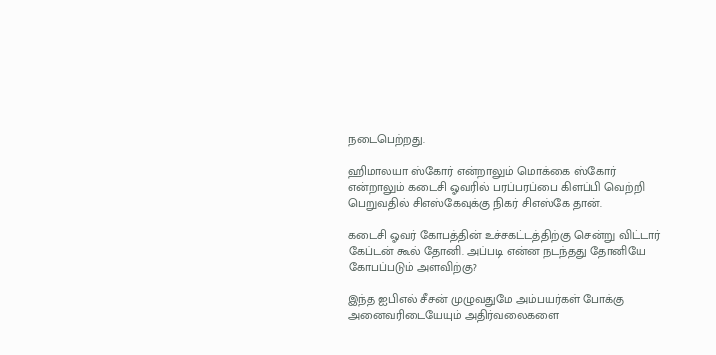நடைபெற்றது.

ஹிமாலயா ஸ்கோர் என்றாலும் மொக்கை ஸ்கோர் என்றாலும் கடைசி ஓவரில் பரப்பரப்பை கிளப்பி வெற்றி பெறுவதில் சிஎஸ்கேவுக்கு நிகர் சிஎஸ்கே தான்.

கடைசி ஓவர் கோபத்தின் உச்சகட்டத்திற்கு சென்று விட்டார் கேப்டன் கூல் தோனி. அப்படி என்ன நடந்தது தோனியே கோபப்படும் அளவிற்கு?

இந்த ஐபிஎல் சீசன் முழுவதுமே அம்பயர்கள் போக்கு அனைவரிடையேயும் அதிர்வலைகளை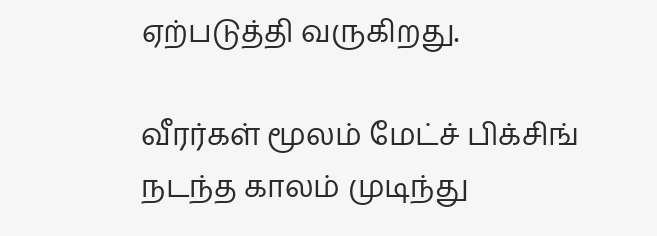ஏற்படுத்தி வருகிறது.

வீரர்கள் மூலம் மேட்ச் பிக்சிங் நடந்த காலம் முடிந்து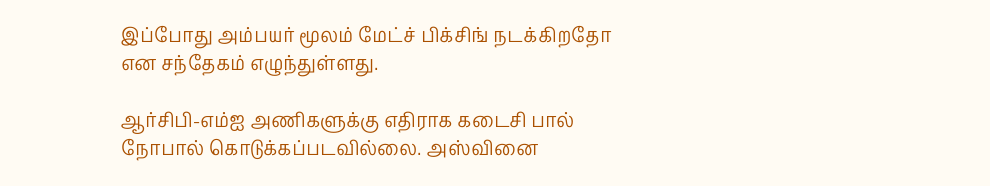இப்போது அம்பயர் மூலம் மேட்ச் பிக்சிங் நடக்கிறதோ என சந்தேகம் எழுந்துள்ளது.

ஆர்சிபி-எம்ஐ அணிகளுக்கு எதிராக கடைசி பால் நோபால் கொடுக்கப்படவில்லை. அஸ்வினை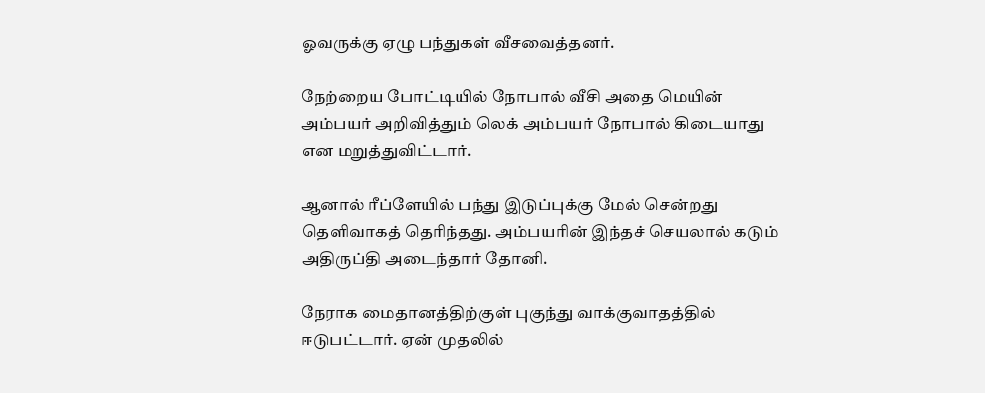ஓவருக்கு ஏழு பந்துகள் வீசவைத்தனர்.

நேற்றைய போட்டியில் நோபால் வீசி அதை மெயின் அம்பயர் அறிவித்தும் லெக் அம்பயர் நோபால் கிடையாது என மறுத்துவிட்டார்.

ஆனால் ரீப்ளேயில் பந்து இடுப்புக்கு மேல் சென்றது தெளிவாகத் தெரிந்தது. அம்பயரின் இந்தச் செயலால் கடும் அதிருப்தி அடைந்தார் தோனி.

நேராக மைதானத்திற்குள் புகுந்து வாக்குவாதத்தில் ஈடுபட்டார். ஏன் முதலில்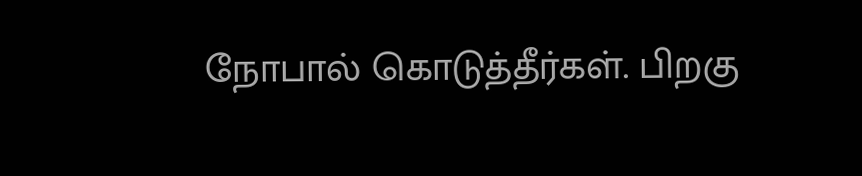நோபால் கொடுத்தீர்கள். பிறகு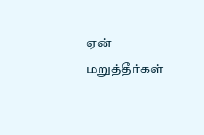ஏன் மறுத்தீர்கள்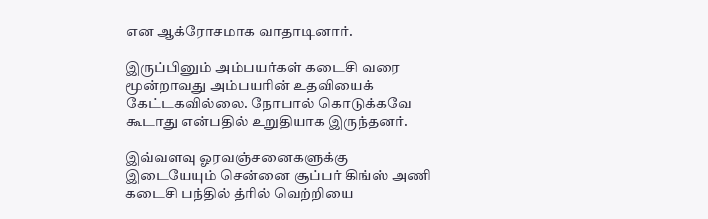என ஆக்ரோசமாக வாதாடினார்.

இருப்பினும் அம்பயர்கள் கடைசி வரை மூன்றாவது அம்பயரின் உதவியைக் கேட்டகவில்லை. நோபால் கொடுக்கவே கூடாது என்பதில் உறுதியாக இருந்தனர்.

இவ்வளவு ஓரவஞ்சனைகளுக்கு இடையேயும் சென்னை சூப்பர் கிங்ஸ் அணி கடைசி பந்தில் த்ரில் வெற்றியை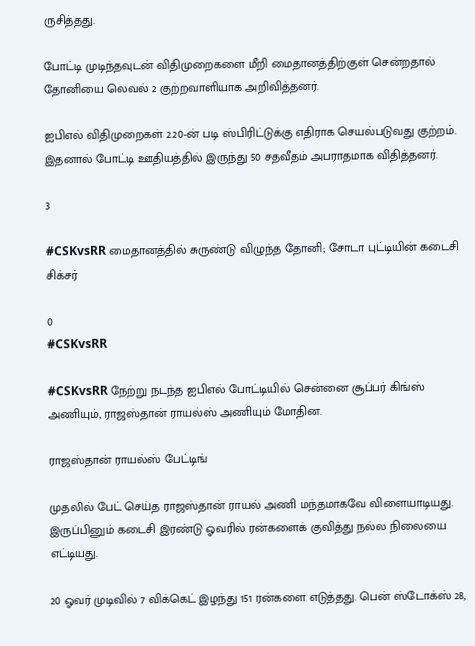ருசித்தது.

போட்டி முடிந்தவுடன் விதிமுறைகளை மீறி மைதானத்திற்குள் சென்றதால் தோனியை லெவல் 2 குற்றவாளியாக அறிவித்தனர்.

ஐபிஎல் விதிமுறைகள் 2.20-ன் படி ஸ்பிரிட்டுக்கு எதிராக செயல்படுவது குற்றம். இதனால் போட்டி ஊதியத்தில் இருந்து 50 சதவீதம் அபராதமாக விதித்தனர்.

3

#CSKvsRR மைதானத்தில் சுருண்டு விழுந்த தோனி; சோடா புட்டியின் கடைசி சிக்சர்

0
#CSKvsRR

#CSKvsRR நேற்று நடந்த ஐபிஎல் போட்டியில் சென்னை சூப்பர் கிங்ஸ் அணியும், ராஜஸ்தான் ராயல்ஸ் அணியும் மோதின.

ராஜஸ்தான் ராயல்ஸ் பேட்டிங்

முதலில் பேட் செய்த ராஜஸ்தான் ராயல் அணி மந்தமாகவே விளையாடியது. இருப்பினும் கடைசி இரண்டு ஓவரில் ரன்களைக் குவித்து நல்ல நிலையை எட்டியது.

20 ஓவர் முடிவில் 7 விக்கெட் இழந்து 151 ரன்களை எடுத்தது. பென் ஸ்டோக்ஸ் 28,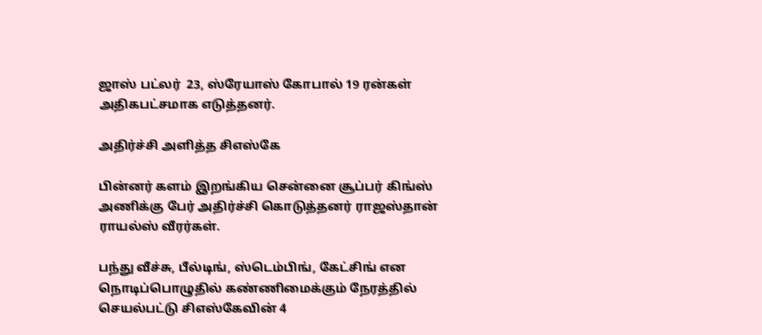ஜாஸ் பட்லர்  23, ஸ்ரேயாஸ் கோபால் 19 ரன்கள் அதிகபட்சமாக எடுத்தனர்.

அதிர்ச்சி அளித்த சிஎஸ்கே

பின்னர் களம் இறங்கிய சென்னை சூப்பர் கிங்ஸ் அணிக்கு பேர் அதிர்ச்சி கொடுத்தனர் ராஜஸ்தான் ராயல்ஸ் வீரர்கள்.

பந்து வீச்சு, பீல்டிங், ஸ்டெம்பிங், கேட்சிங் என நொடிப்பொழுதில் கண்ணிமைக்கும் நேரத்தில் செயல்பட்டு சிஎஸ்கேவின் 4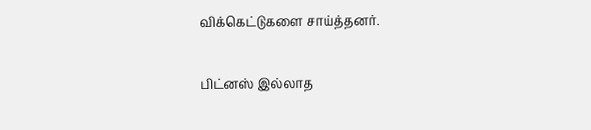விக்கெட்டுகளை சாய்த்தனர்.

பிட்னஸ் இல்லாத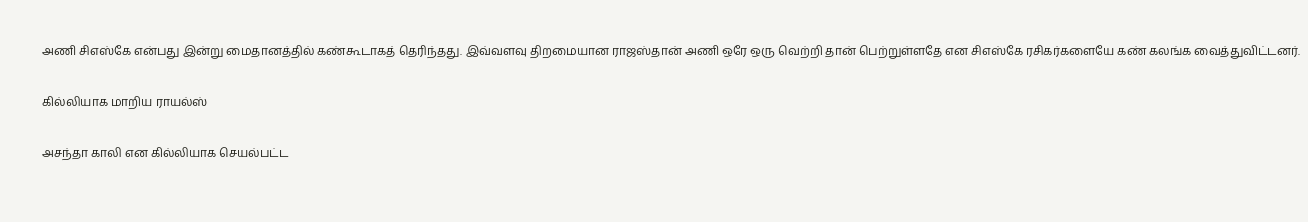அணி சிஎஸ்கே என்பது இன்று மைதானத்தில் கண்கூடாகத் தெரிந்தது. இவ்வளவு திறமையான ராஜஸ்தான் அணி ஒரே ஒரு வெற்றி தான் பெற்றுள்ளதே என சிஎஸ்கே ரசிகர்களையே கண் கலங்க வைத்துவிட்டனர்.

கில்லியாக மாறிய ராயல்ஸ்

அசந்தா காலி என கில்லியாக செயல்பட்ட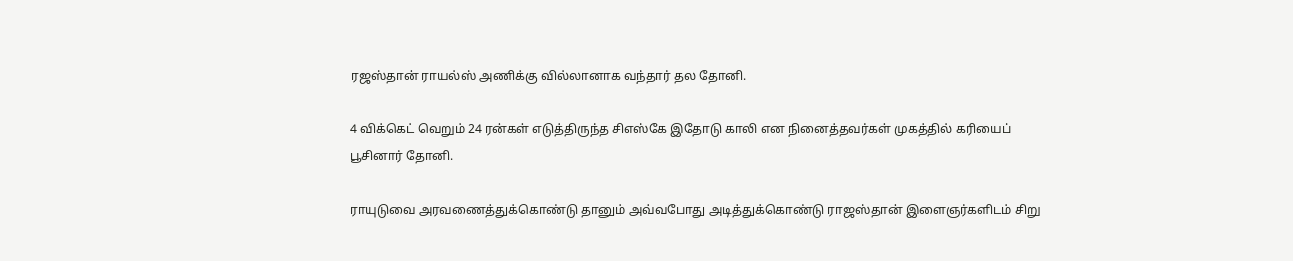ரஜஸ்தான் ராயல்ஸ் அணிக்கு வில்லானாக வந்தார் தல தோனி.

4 விக்கெட் வெறும் 24 ரன்கள் எடுத்திருந்த சிஎஸ்கே இதோடு காலி என நினைத்தவர்கள் முகத்தில் கரியைப் பூசினார் தோனி.

ராயுடுவை அரவணைத்துக்கொண்டு தானும் அவ்வபோது அடித்துக்கொண்டு ராஜஸ்தான் இளைஞர்களிடம் சிறு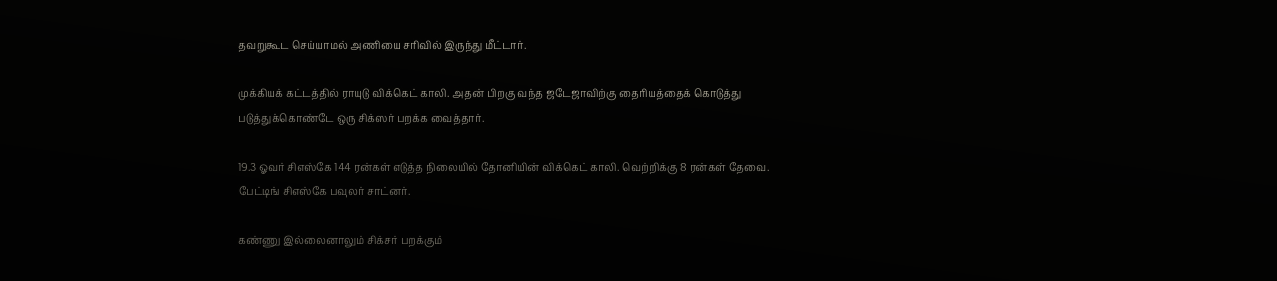தவறுகூட செய்யாமல் அணியை சரிவில் இருந்து மீட்டார்.

முக்கியக் கட்டத்தில் ராயுடு விக்கெட் காலி. அதன் பிறகு வந்த ஜடேஜாவிற்கு தைரியத்தைக் கொடுத்து படுத்துக்கொண்டே ஒரு சிக்ஸர் பறக்க வைத்தார்.

19.3 ஓவர் சிஎஸ்கே 144 ரன்கள் எடுத்த நிலையில் தோனியின் விக்கெட் காலி. வெற்றிக்கு 8 ரன்கள் தேவை. பேட்டிங் சிஎஸ்கே பவுலர் சாட்னர்.

கண்ணு இல்லைனாலும் சிக்சர் பறக்கும்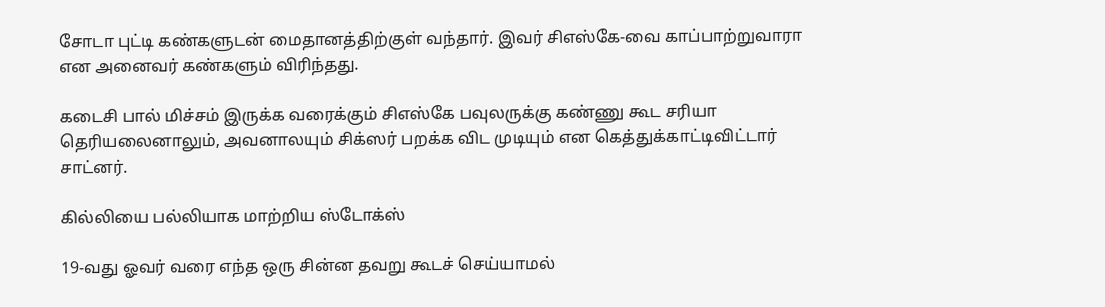சோடா புட்டி கண்களுடன் மைதானத்திற்குள் வந்தார். இவர் சிஎஸ்கே-வை காப்பாற்றுவாரா என அனைவர் கண்களும் விரிந்தது.

கடைசி பால் மிச்சம் இருக்க வரைக்கும் சிஎஸ்கே பவுலருக்கு கண்ணு கூட சரியா தெரியலைனாலும், அவனாலயும் சிக்ஸர் பறக்க விட முடியும் என கெத்துக்காட்டிவிட்டார் சாட்னர்.

கில்லியை பல்லியாக மாற்றிய ஸ்டோக்ஸ்

19-வது ஓவர் வரை எந்த ஒரு சின்ன தவறு கூடச் செய்யாமல்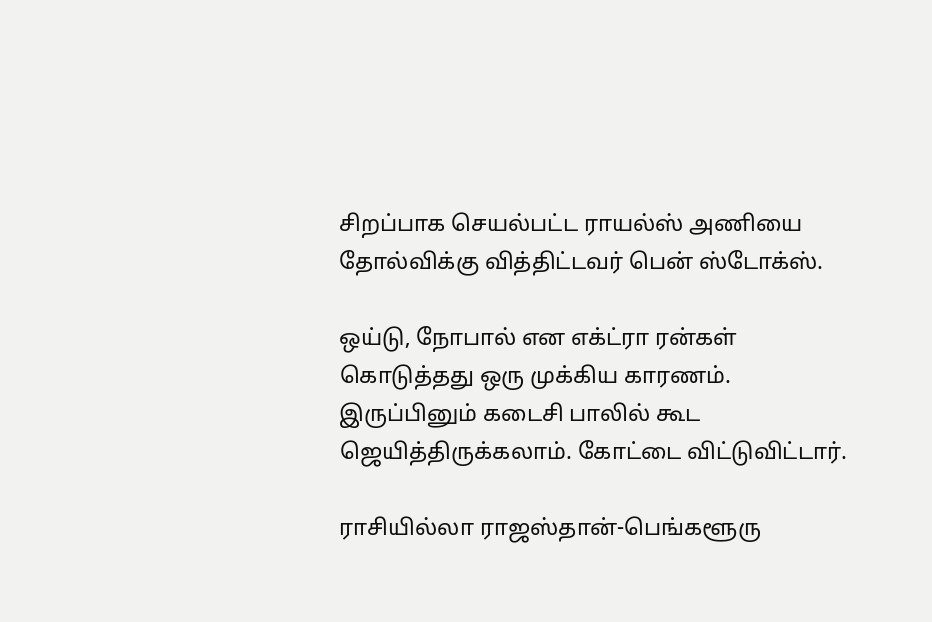சிறப்பாக செயல்பட்ட ராயல்ஸ் அணியை தோல்விக்கு வித்திட்டவர் பென் ஸ்டோக்ஸ்.

ஒய்டு, நோபால் என எக்ட்ரா ரன்கள் கொடுத்தது ஒரு முக்கிய காரணம். இருப்பினும் கடைசி பாலில் கூட ஜெயித்திருக்கலாம். கோட்டை விட்டுவிட்டார்.

ராசியில்லா ராஜஸ்தான்-பெங்களூரு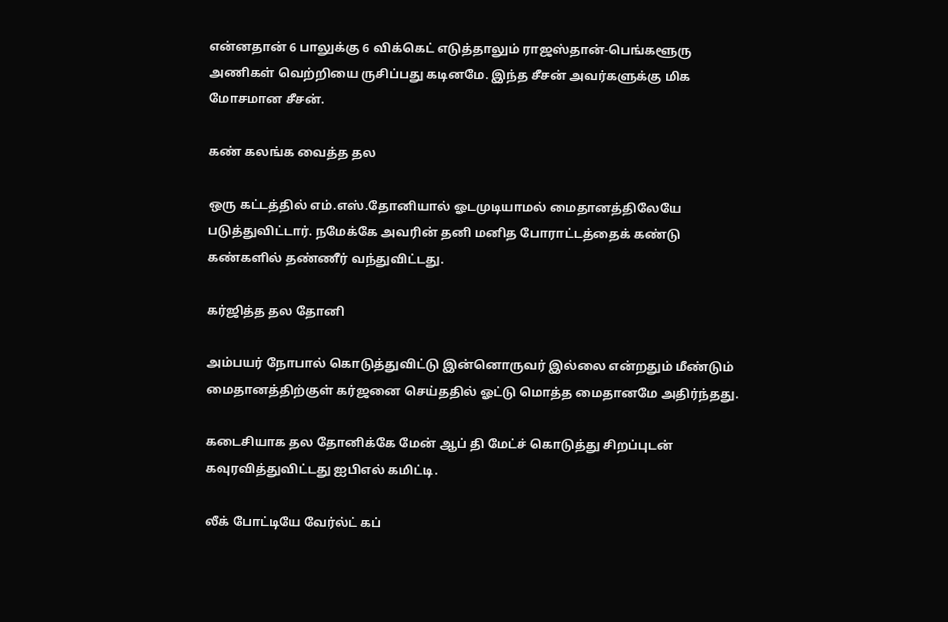என்னதான் 6 பாலுக்கு 6 விக்கெட் எடுத்தாலும் ராஜஸ்தான்-பெங்களூரு அணிகள் வெற்றியை ருசிப்பது கடினமே. இந்த சீசன் அவர்களுக்கு மிக மோசமான சீசன்.

கண் கலங்க வைத்த தல

ஒரு கட்டத்தில் எம்.எஸ்.தோனியால் ஓடமுடியாமல் மைதானத்திலேயே படுத்துவிட்டார். நமேக்கே அவரின் தனி மனித போராட்டத்தைக் கண்டு கண்களில் தண்ணீர் வந்துவிட்டது.

கர்ஜித்த தல தோனி

அம்பயர் நோபால் கொடுத்துவிட்டு இன்னொருவர் இல்லை என்றதும் மீண்டும் மைதானத்திற்குள் கர்ஜனை செய்ததில் ஓட்டு மொத்த மைதானமே அதிர்ந்தது.

கடைசியாக தல தோனிக்கே மேன் ஆப் தி மேட்ச் கொடுத்து சிறப்புடன் கவுரவித்துவிட்டது ஐபிஎல் கமிட்டி.

லீக் போட்டியே வேர்ல்ட் கப்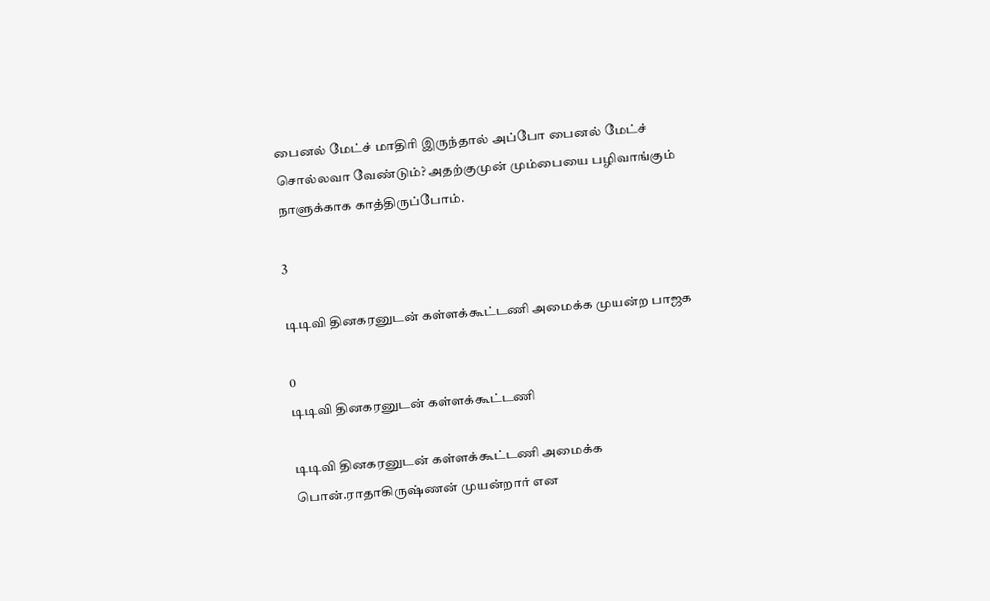பைனல் மேட்ச் மாதிரி இருந்தால் அப்போ பைனல் மேட்ச் சொல்லவா வேண்டும்? அதற்குமுன் மும்பையை பழிவாங்கும் நாளுக்காக காத்திருப்போம்.

3

டிடிவி தினகரனுடன் கள்ளக்கூட்டணி அமைக்க முயன்ற பாஜக

0
டிடிவி தினகரனுடன் கள்ளக்கூட்டணி

டிடிவி தினகரனுடன் கள்ளக்கூட்டணி அமைக்க பொன்.ராதாகிருஷ்ணன் முயன்றார் என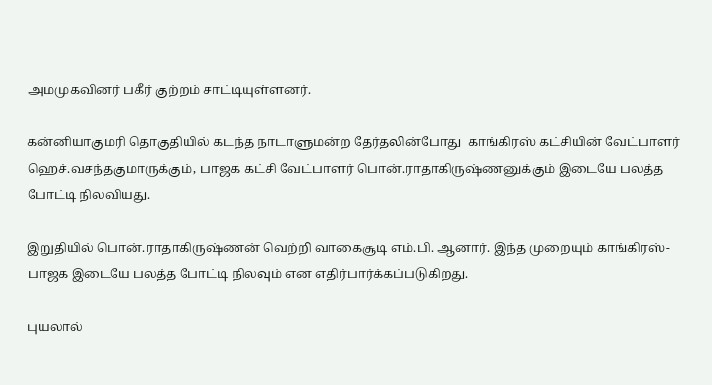அமமுகவினர் பகீர் குற்றம் சாட்டியுள்ளனர்.

கன்னியாகுமரி தொகுதியில் கடந்த நாடாளுமன்ற தேர்தலின்போது  காங்கிரஸ் கட்சியின் வேட்பாளர் ஹெச்.வசந்தகுமாருக்கும், பாஜக கட்சி வேட்பாளர் பொன்.ராதாகிருஷ்ணனுக்கும் இடையே பலத்த போட்டி நிலவியது.

இறுதியில் பொன்.ராதாகிருஷ்ணன் வெற்றி வாகைசூடி எம்.பி. ஆனார். இந்த முறையும் காங்கிரஸ்-பாஜக இடையே பலத்த போட்டி நிலவும் என எதிர்பார்க்கப்படுகிறது.

புயலால்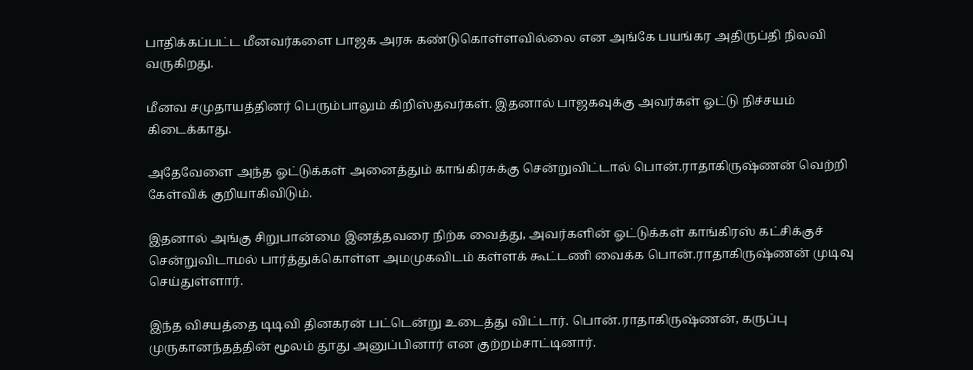பாதிக்கப்பட்ட மீனவர்களை பாஜக அரசு கண்டுகொள்ளவில்லை என அங்கே பயங்கர அதிருப்தி நிலவி வருகிறது.

மீனவ சமுதாயத்தினர் பெரும்பாலும் கிறிஸ்தவர்கள். இதனால் பாஜகவுக்கு அவர்கள் ஓட்டு நிச்சயம் கிடைக்காது.

அதேவேளை அந்த ஓட்டுக்கள் அனைத்தும் காங்கிரசுக்கு சென்றுவிட்டால் பொன்.ராதாகிருஷ்ணன் வெற்றி கேள்விக் குறியாகிவிடும்.

இதனால் அங்கு சிறுபான்மை இனத்தவரை நிற்க வைத்து, அவர்களின் ஓட்டுக்கள் காங்கிரஸ் கட்சிக்குச் சென்றுவிடாமல் பார்த்துக்கொள்ள அமமுகவிடம் கள்ளக் கூட்டணி வைக்க பொன்.ராதாகிருஷ்ணன் முடிவு செய்துள்ளார்.

இந்த விசயத்தை டிடிவி தினகரன் பட்டென்று உடைத்து விட்டார். பொன்.ராதாகிருஷ்ணன், கருப்பு முருகானந்தத்தின் மூலம் தூது அனுப்பினார் என குற்றம்சாட்டினார்.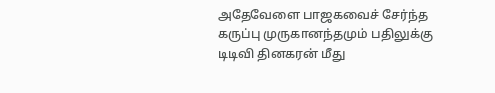அதேவேளை பாஜகவைச் சேர்ந்த கருப்பு முருகானந்தமும் பதிலுக்கு டிடிவி தினகரன் மீது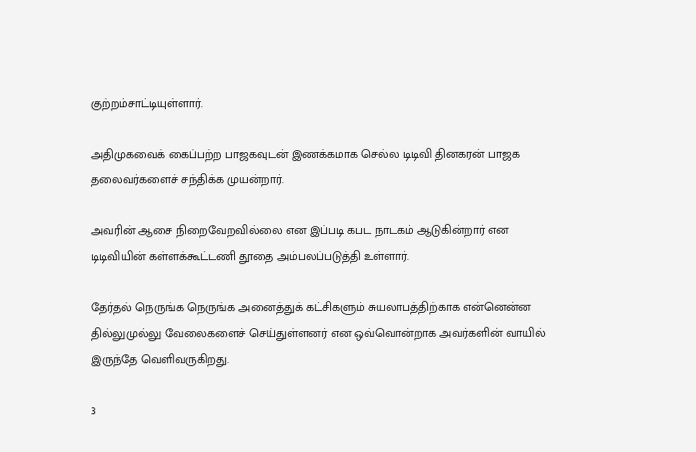குற்றம்சாட்டியுள்ளார்.

அதிமுகவைக் கைப்பற்ற பாஜகவுடன் இணக்கமாக செல்ல டிடிவி தினகரன் பாஜக தலைவர்களைச் சந்திக்க முயன்றார்.

அவரின் ஆசை நிறைவேறவில்லை என இப்படி கபட நாடகம் ஆடுகின்றார் என டிடிவியின் கள்ளக்கூட்டணி தூதை அம்பலப்படுத்தி உள்ளார்.

தேர்தல் நெருங்க நெருங்க அனைத்துக் கட்சிகளும் சுயலாபத்திற்காக என்னென்ன தில்லுமுல்லு வேலைகளைச் செய்துள்ளனர் என ஒவ்வொன்றாக அவர்களின் வாயில் இருந்தே வெளிவருகிறது.

3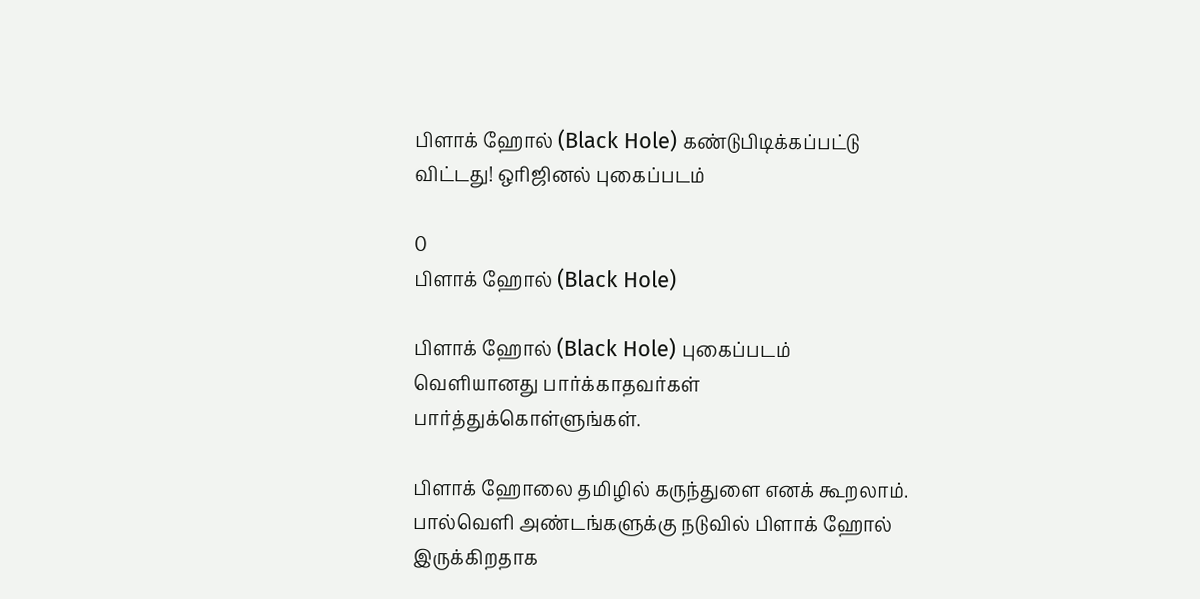பிளாக் ஹோல் (Black Hole) கண்டுபிடிக்கப்பட்டு விட்டது! ஒரிஜினல் புகைப்படம்

0
பிளாக் ஹோல் (Black Hole)

பிளாக் ஹோல் (Black Hole) புகைப்படம் வெளியானது பார்க்காதவர்கள் பார்த்துக்கொள்ளுங்கள்.

பிளாக் ஹோலை தமிழில் கருந்துளை எனக் கூறலாம். பால்வெளி அண்டங்களுக்கு நடுவில் பிளாக் ஹோல் இருக்கிறதாக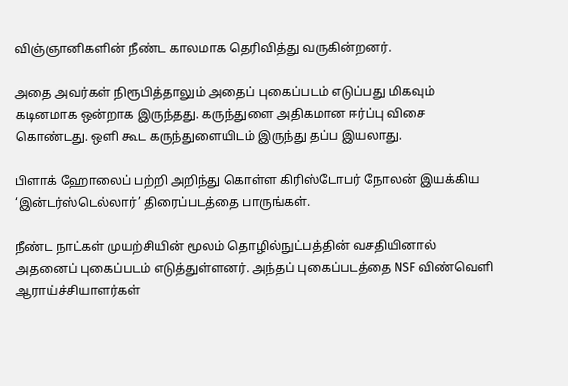விஞ்ஞானிகளின் நீண்ட காலமாக தெரிவித்து வருகின்றனர்.

அதை அவர்கள் நிரூபித்தாலும் அதைப் புகைப்படம் எடுப்பது மிகவும் கடினமாக ஒன்றாக இருந்தது. கருந்துளை அதிகமான ஈர்ப்பு விசை கொண்டது. ஒளி கூட கருந்துளையிடம் இருந்து தப்ப இயலாது.

பிளாக் ஹோலைப் பற்றி அறிந்து கொள்ள கிரிஸ்டோபர் நோலன் இயக்கிய ‘இன்டர்ஸ்டெல்லார்’ திரைப்படத்தை பாருங்கள்.

நீண்ட நாட்கள் முயற்சியின் மூலம் தொழில்நுட்பத்தின் வசதியினால் அதனைப் புகைப்படம் எடுத்துள்ளனர். அந்தப் புகைப்படத்தை NSF விண்வெளி ஆராய்ச்சியாளர்கள்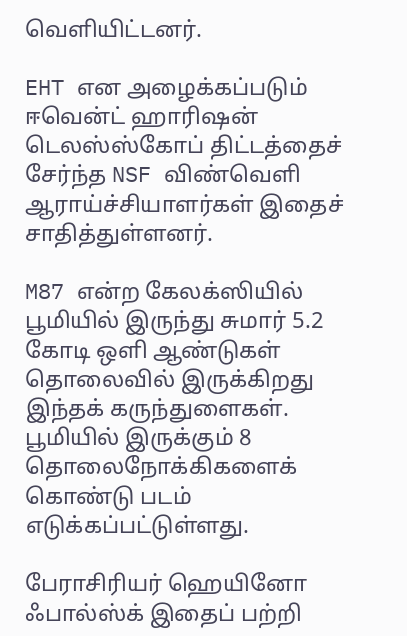வெளியிட்டனர்.

EHT என அழைக்கப்படும் ஈவென்ட் ஹாரிஷன் டெலஸ்ஸ்கோப் திட்டத்தைச் சேர்ந்த NSF விண்வெளி ஆராய்ச்சியாளர்கள் இதைச் சாதித்துள்ளனர்.

M87 என்ற கேலக்ஸியில் பூமியில் இருந்து சுமார் 5.2 கோடி ஒளி ஆண்டுகள் தொலைவில் இருக்கிறது இந்தக் கருந்துளைகள். பூமியில் இருக்கும் 8 தொலைநோக்கிகளைக் கொண்டு படம் எடுக்கப்பட்டுள்ளது.

பேராசிரியர் ஹெயினோ ஃபால்ஸ்க் இதைப் பற்றி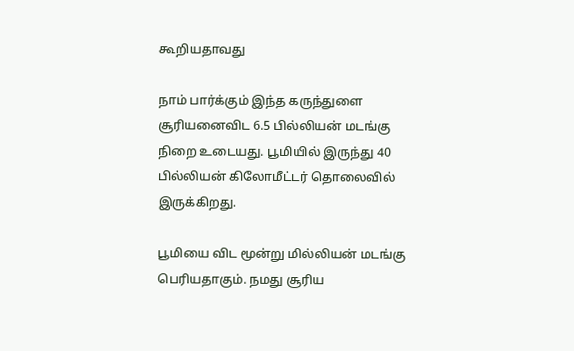கூறியதாவது

நாம் பார்க்கும் இந்த கருந்துளை சூரியனைவிட 6.5 பில்லியன் மடங்கு நிறை உடையது. பூமியில் இருந்து 40 பில்லியன் கிலோமீட்டர் தொலைவில் இருக்கிறது.

பூமியை விட மூன்று மில்லியன் மடங்கு பெரியதாகும். நமது சூரிய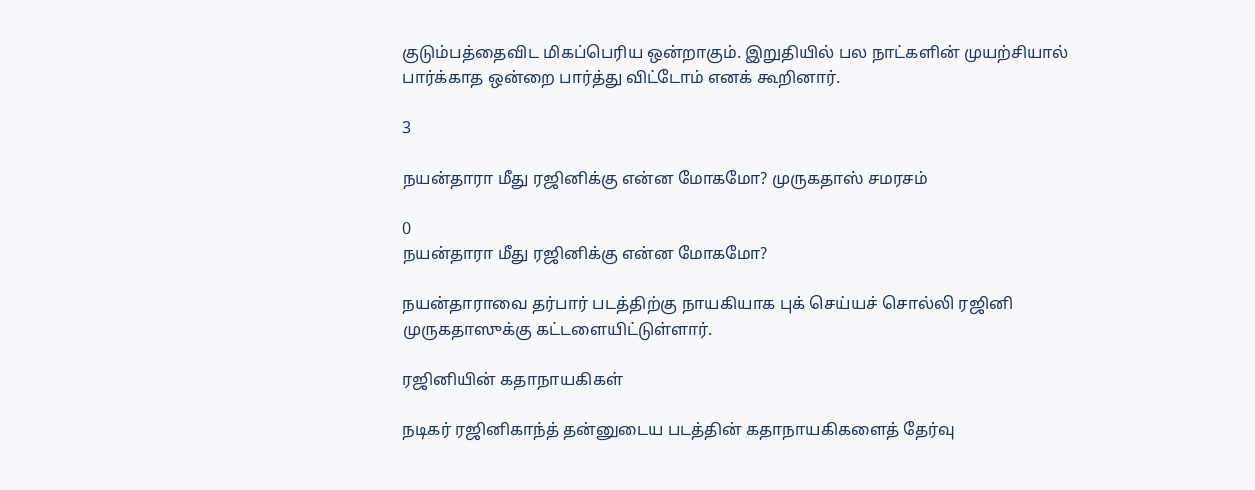குடும்பத்தைவிட மிகப்பெரிய ஒன்றாகும். இறுதியில் பல நாட்களின் முயற்சியால் பார்க்காத ஒன்றை பார்த்து விட்டோம் எனக் கூறினார்.

3

நயன்தாரா மீது ரஜினிக்கு என்ன மோகமோ? முருகதாஸ் சமரசம்

0
நயன்தாரா மீது ரஜினிக்கு என்ன மோகமோ?

நயன்தாராவை தர்பார் படத்திற்கு நாயகியாக புக் செய்யச் சொல்லி ரஜினி முருகதாஸுக்கு கட்டளையிட்டுள்ளார்.

ரஜினியின் கதாநாயகிகள்

நடிகர் ரஜினிகாந்த் தன்னுடைய படத்தின் கதாநாயகிகளைத் தேர்வு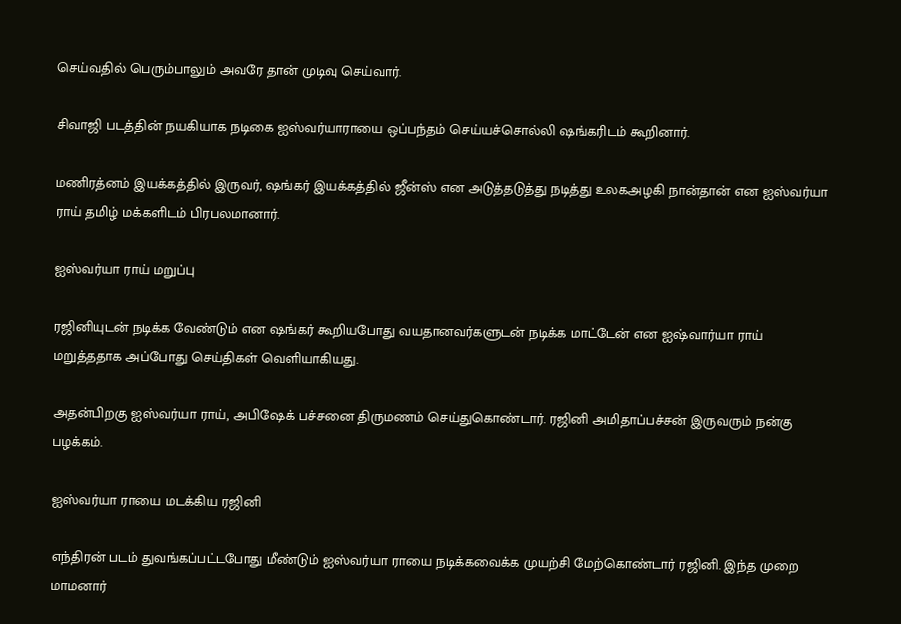செய்வதில் பெரும்பாலும் அவரே தான் முடிவு செய்வார்.

சிவாஜி படத்தின் நயகியாக நடிகை ஐஸ்வர்யாராயை ஒப்பந்தம் செய்யச்சொல்லி ஷங்கரிடம் கூறினார்.

மணிரத்னம் இயக்கத்தில் இருவர், ஷங்கர் இயக்கத்தில் ஜீன்ஸ் என அடுத்தடுத்து நடித்து உலகஅழகி நான்தான் என ஐஸ்வர்யா ராய் தமிழ் மக்களிடம் பிரபலமானார்.

ஐஸ்வர்யா ராய் மறுப்பு

ரஜினியுடன் நடிக்க வேண்டும் என ஷங்கர் கூறியபோது வயதானவர்களுடன் நடிக்க மாட்டேன் என ஐஷ்வார்யா ராய் மறுத்ததாக அப்போது செய்திகள் வெளியாகியது.

அதன்பிறகு ஐஸ்வர்யா ராய், அபிஷேக் பச்சனை திருமணம் செய்துகொண்டார். ரஜினி அமிதாப்பச்சன் இருவரும் நன்கு பழக்கம்.

ஐஸ்வர்யா ராயை மடக்கிய ரஜினி

எந்திரன் படம் துவங்கப்பட்டபோது மீண்டும் ஐஸ்வர்யா ராயை நடிக்கவைக்க முயற்சி மேற்கொண்டார் ரஜினி. இந்த முறை மாமனார்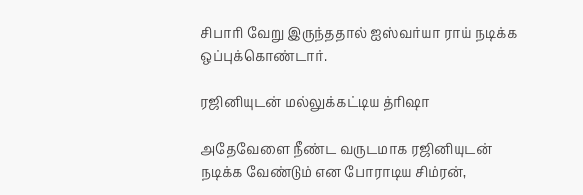சிபாரி வேறு இருந்ததால் ஐஸ்வர்யா ராய் நடிக்க ஒப்புக்கொண்டார்.

ரஜினியுடன் மல்லுக்கட்டிய த்ரிஷா

அதேவேளை நீண்ட வருடமாக ரஜினியுடன் நடிக்க வேண்டும் என போராடிய சிம்ரன்,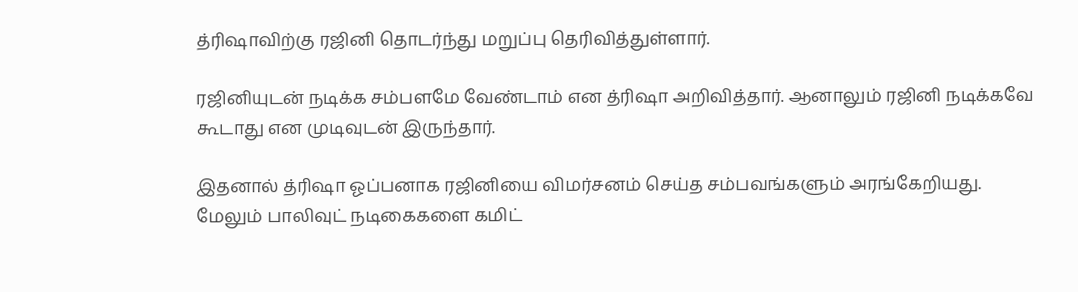த்ரிஷாவிற்கு ரஜினி தொடர்ந்து மறுப்பு தெரிவித்துள்ளார்.

ரஜினியுடன் நடிக்க சம்பளமே வேண்டாம் என த்ரிஷா அறிவித்தார். ஆனாலும் ரஜினி நடிக்கவே கூடாது என முடிவுடன் இருந்தார்.

இதனால் த்ரிஷா ஓப்பனாக ரஜினியை விமர்சனம் செய்த சம்பவங்களும் அரங்கேறியது. மேலும் பாலிவுட் நடிகைகளை கமிட்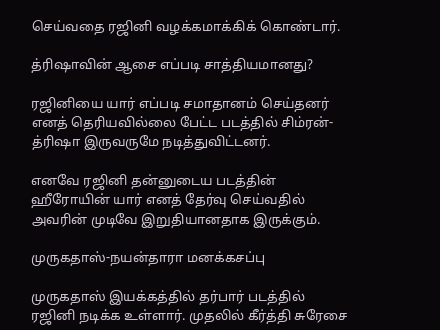செய்வதை ரஜினி வழக்கமாக்கிக் கொண்டார்.

த்ரிஷாவின் ஆசை எப்படி சாத்தியமானது?

ரஜினியை யார் எப்படி சமாதானம் செய்தனர் எனத் தெரியவில்லை பேட்ட படத்தில் சிம்ரன்-த்ரிஷா இருவருமே நடித்துவிட்டனர்.

எனவே ரஜினி தன்னுடைய படத்தின் ஹீரோயின் யார் எனத் தேர்வு செய்வதில் அவரின் முடிவே இறுதியானதாக இருக்கும்.

முருகதாஸ்-நயன்தாரா மனக்கசப்பு

முருகதாஸ் இயக்கத்தில் தர்பார் படத்தில் ரஜினி நடிக்க உள்ளார். முதலில் கீர்த்தி சுரேசை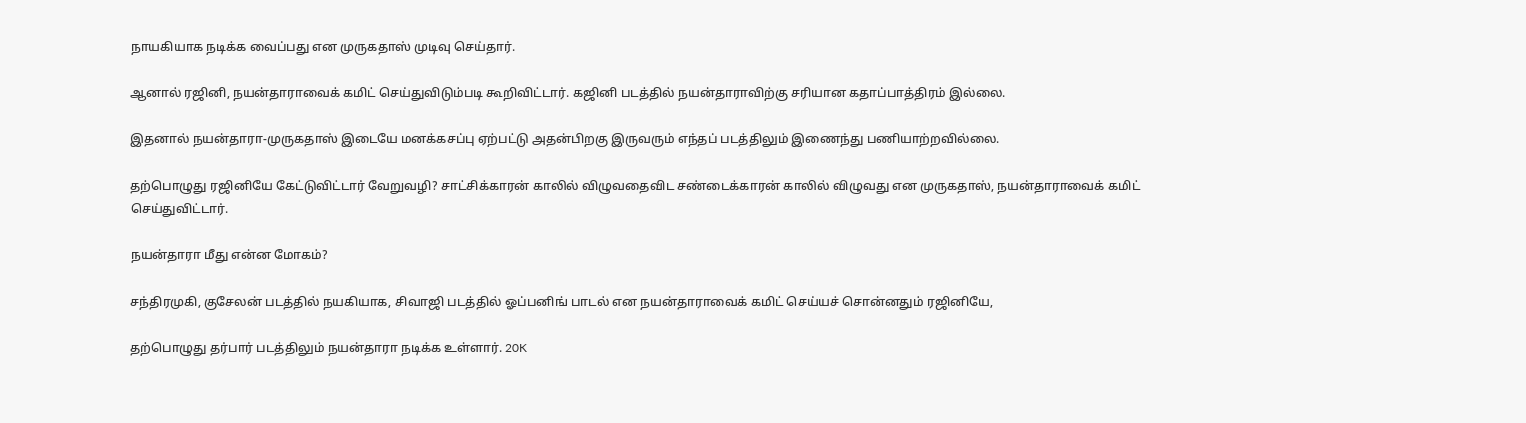நாயகியாக நடிக்க வைப்பது என முருகதாஸ் முடிவு செய்தார்.

ஆனால் ரஜினி, நயன்தாராவைக் கமிட் செய்துவிடும்படி கூறிவிட்டார். கஜினி படத்தில் நயன்தாராவிற்கு சரியான கதாப்பாத்திரம் இல்லை.

இதனால் நயன்தாரா-முருகதாஸ் இடையே மனக்கசப்பு ஏற்பட்டு அதன்பிறகு இருவரும் எந்தப் படத்திலும் இணைந்து பணியாற்றவில்லை.

தற்பொழுது ரஜினியே கேட்டுவிட்டார் வேறுவழி? சாட்சிக்காரன் காலில் விழுவதைவிட சண்டைக்காரன் காலில் விழுவது என முருகதாஸ், நயன்தாராவைக் கமிட் செய்துவிட்டார்.

நயன்தாரா மீது என்ன மோகம்?

சந்திரமுகி, குசேலன் படத்தில் நயகியாக, சிவாஜி படத்தில் ஓப்பனிங் பாடல் என நயன்தாராவைக் கமிட் செய்யச் சொன்னதும் ரஜினியே,

தற்பொழுது தர்பார் படத்திலும் நயன்தாரா நடிக்க உள்ளார். 20K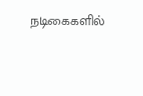நடிகைகளில்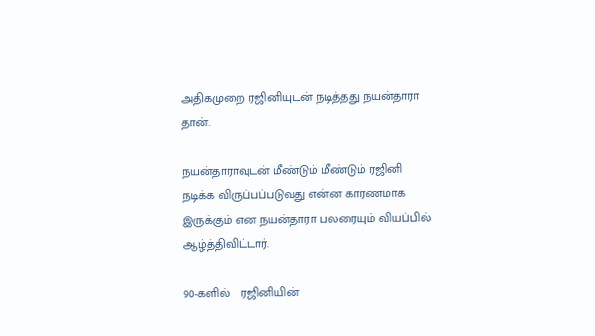அதிகமுறை ரஜினியுடன் நடித்தது நயன்தாரா தான்.

நயன்தாராவுடன் மீண்டும் மீண்டும் ரஜினி நடிக்க விருப்பப்படுவது என்ன காரணமாக இருக்கும் என நயன்தாரா பலரையும் வியப்பில் ஆழ்த்திவிட்டார்.

90-களில்   ரஜினியின்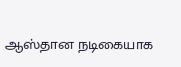ஆஸ்தான நடிகையாக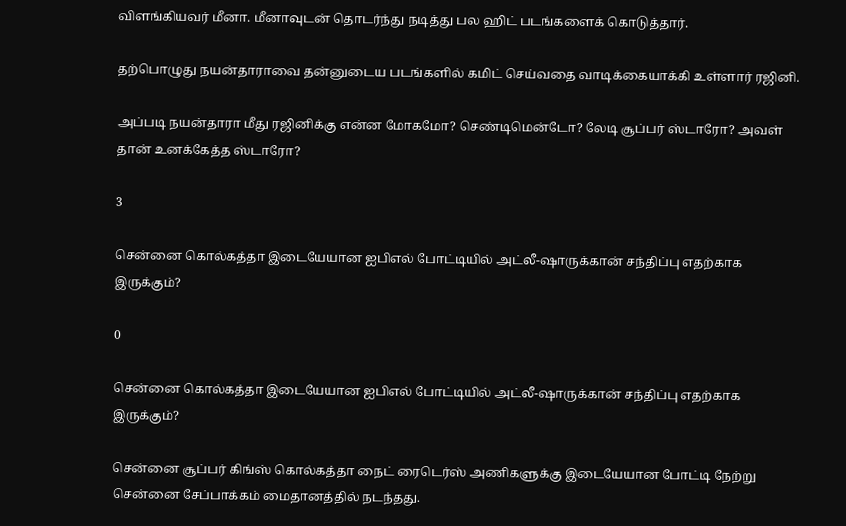விளங்கியவர் மீனா. மீனாவுடன் தொடர்ந்து நடித்து பல ஹிட் படங்களைக் கொடுத்தார்.

தற்பொழுது நயன்தாராவை தன்னுடைய படங்களில் கமிட் செய்வதை வாடிக்கையாக்கி உள்ளார் ரஜினி.

அப்படி நயன்தாரா மீது ரஜினிக்கு என்ன மோகமோ? செண்டிமென்டோ? லேடி சூப்பர் ஸ்டாரோ? அவள் தான் உனக்கேத்த ஸ்டாரோ?

3

சென்னை கொல்கத்தா இடையேயான ஐ‌பி‌எல் போட்டியில் அட்லீ-ஷாருக்கான் சந்திப்பு எதற்காக இருக்கும்?

0

சென்னை கொல்கத்தா இடையேயான ஐ‌பி‌எல் போட்டியில் அட்லீ-ஷாருக்கான் சந்திப்பு எதற்காக இருக்கும்?

சென்னை சூப்பர் கிங்ஸ் கொல்கத்தா நைட் ரைடெர்ஸ் அணிகளுக்கு இடையேயான போட்டி நேற்று சென்னை சேப்பாக்கம் மைதானத்தில் நடந்தது.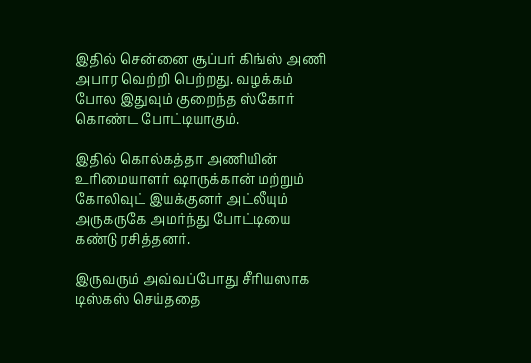இதில் சென்னை சூப்பர் கிங்ஸ் அணி அபார வெற்றி பெற்றது. வழக்கம் போல இதுவும் குறைந்த ஸ்கோர் கொண்ட போட்டியாகும்.

இதில் கொல்கத்தா அணியின் உரிமையாளர் ஷாருக்கான் மற்றும் கோலிவுட் இயக்குனர் அட்லீயும் அருகருகே அமர்ந்து போட்டியை கண்டு ரசித்தனர்.

இருவரும் அவ்வப்போது சீரியஸாக டிஸ்கஸ் செய்ததை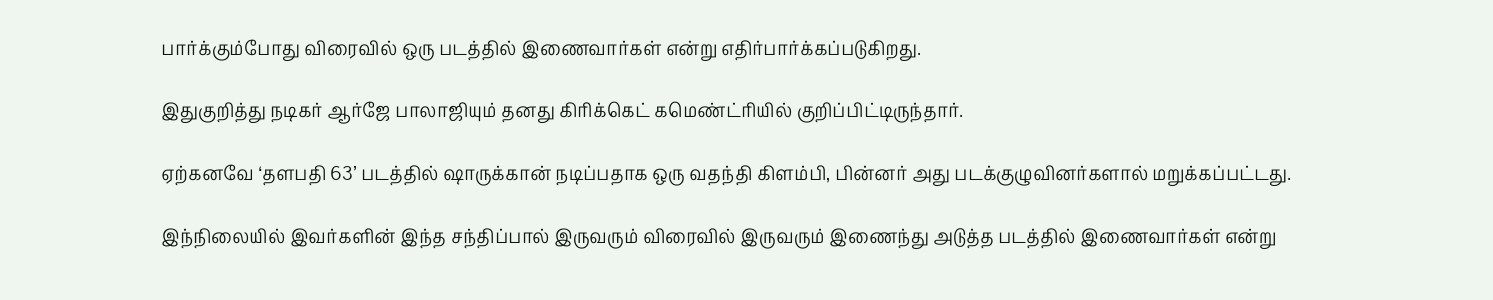பார்க்கும்போது விரைவில் ஒரு படத்தில் இணைவார்கள் என்று எதிர்பார்க்கப்படுகிறது.

இதுகுறித்து நடிகர் ஆர்ஜே பாலாஜியும் தனது கிரிக்கெட் கமெண்ட்ரியில் குறிப்பிட்டிருந்தார்.

ஏற்கனவே ‘தளபதி 63’ படத்தில் ஷாருக்கான் நடிப்பதாக ஒரு வதந்தி கிளம்பி, பின்னர் அது படக்குழுவினர்களால் மறுக்கப்பட்டது.

இந்நிலையில் இவர்களின் இந்த சந்திப்பால் இருவரும் விரைவில் இருவரும் இணைந்து அடுத்த படத்தில் இணைவார்கள் என்று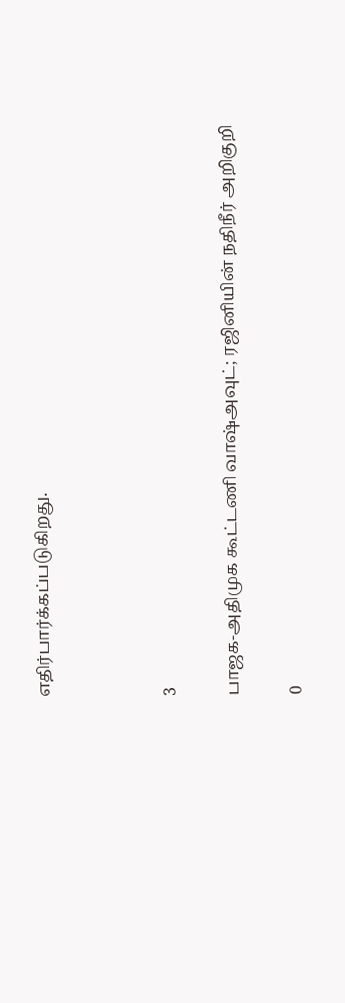எதிர்பார்க்கப்படுகிறது.



3

பாஜக-அதிமுக கூட்டணி வாஷ்அவுட்; ரஜினியின் நதிநீர் அறிகுறி

0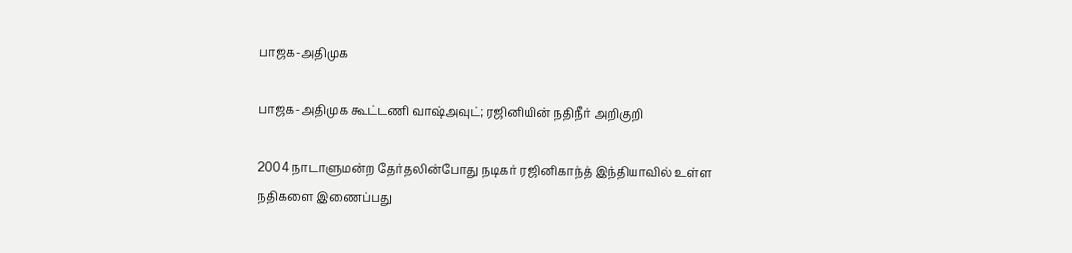பாஜக-அதிமுக

பாஜக-அதிமுக கூட்டணி வாஷ்அவுட்; ரஜினியின் நதிநீர் அறிகுறி

2004 நாடாளுமன்ற தேர்தலின்போது நடிகர் ரஜினிகாந்த் இந்தியாவில் உள்ள நதிகளை இணைப்பது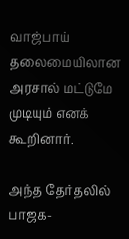வாஜ்பாய் தலைமையிலான அரசால் மட்டுமே முடியும் எனக் கூறினார்.

அந்த தேர்தலில் பாஜக-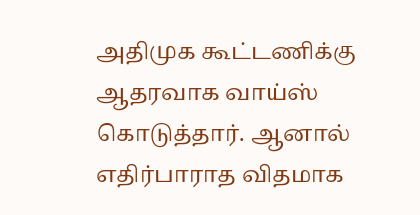அதிமுக கூட்டணிக்கு ஆதரவாக வாய்ஸ் கொடுத்தார். ஆனால் எதிர்பாராத விதமாக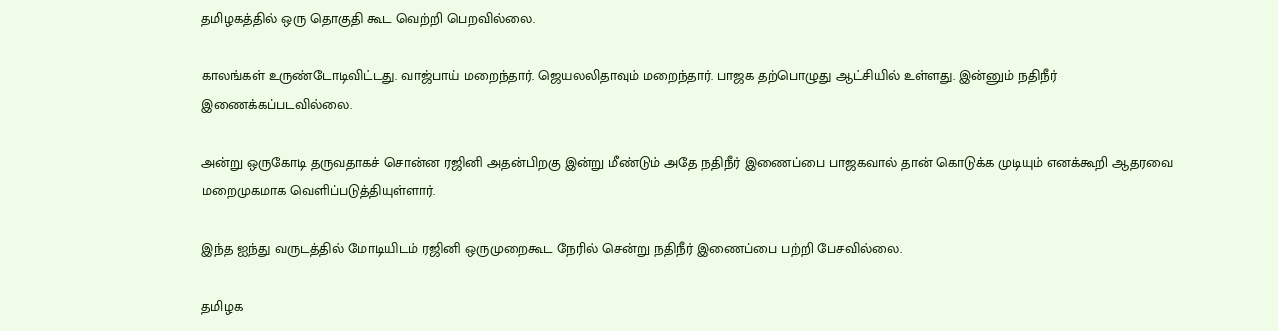தமிழகத்தில் ஒரு தொகுதி கூட வெற்றி பெறவில்லை.

காலங்கள் உருண்டோடிவிட்டது. வாஜ்பாய் மறைந்தார். ஜெயலலிதாவும் மறைந்தார். பாஜக தற்பொழுது ஆட்சியில் உள்ளது. இன்னும் நதிநீர் இணைக்கப்படவில்லை.

அன்று ஒருகோடி தருவதாகச் சொன்ன ரஜினி அதன்பிறகு இன்று மீண்டும் அதே நதிநீர் இணைப்பை பாஜகவால் தான் கொடுக்க முடியும் எனக்கூறி ஆதரவை மறைமுகமாக வெளிப்படுத்தியுள்ளார்.

இந்த ஐந்து வருடத்தில் மோடியிடம் ரஜினி ஒருமுறைகூட நேரில் சென்று நதிநீர் இணைப்பை பற்றி பேசவில்லை.

தமிழக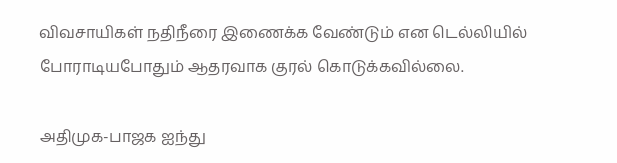விவசாயிகள் நதிநீரை இணைக்க வேண்டும் என டெல்லியில் போராடியபோதும் ஆதரவாக குரல் கொடுக்கவில்லை.

அதிமுக-பாஜக ஐந்து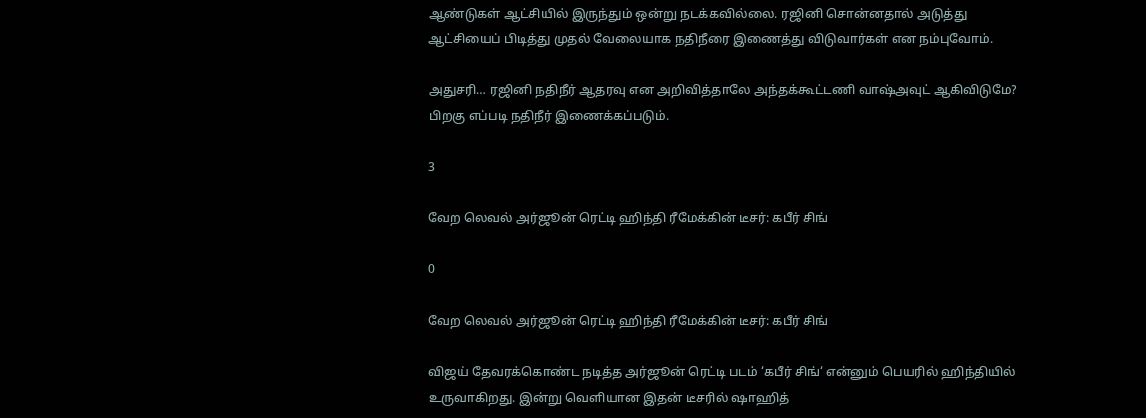ஆண்டுகள் ஆட்சியில் இருந்தும் ஒன்று நடக்கவில்லை. ரஜினி சொன்னதால் அடுத்து ஆட்சியைப் பிடித்து முதல் வேலையாக நதிநீரை இணைத்து விடுவார்கள் என நம்புவோம்.

அதுசரி… ரஜினி நதிநீர் ஆதரவு என அறிவித்தாலே அந்தக்கூட்டணி வாஷ்அவுட் ஆகிவிடுமே? பிறகு எப்படி நதிநீர் இணைக்கப்படும்.

3

வேற லெவல் அர்ஜூன் ரெட்டி ஹிந்தி ரீமேக்கின் டீசர்: கபீர் சிங்

0

வேற லெவல் அர்ஜூன் ரெட்டி ஹிந்தி ரீமேக்கின் டீசர்: கபீர் சிங்

விஜய் தேவரக்கொண்ட நடித்த அர்ஜூன் ரெட்டி படம் ‘கபீர் சிங்‘ என்னும் பெயரில் ஹிந்தியில் உருவாகிறது. இன்று வெளியான இதன் டீசரில் ஷாஹித்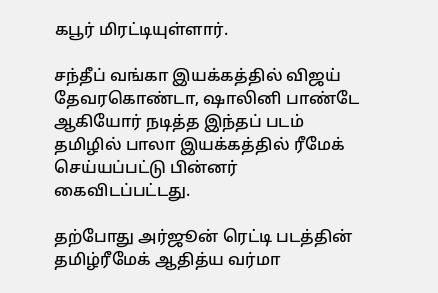கபூர் மிரட்டியுள்ளார்.

சந்தீப் வங்கா இயக்கத்தில் விஜய் தேவரகொண்டா, ஷாலினி பாண்டே ஆகியோர் நடித்த இந்தப் படம் தமிழில் பாலா இயக்கத்தில் ரீமேக் செய்யப்பட்டு பின்னர் கைவிடப்பட்டது.

தற்போது அர்ஜூன் ரெட்டி படத்தின் தமிழ்ரீமேக் ஆதித்ய வர்மா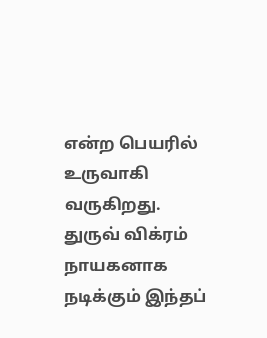என்ற பெயரில் உருவாகி வருகிறது. துருவ் விக்ரம் நாயகனாக நடிக்கும் இந்தப்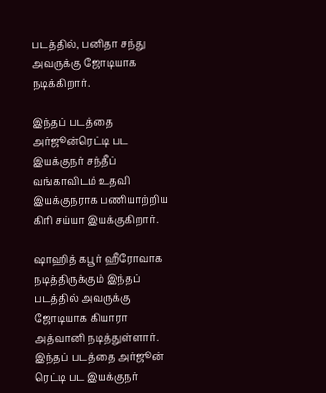படத்தில், பனிதா சந்து அவருக்கு ஜோடியாக நடிக்கிறார்.

இந்தப் படத்தை அர்ஜூன்ரெட்டி பட இயக்குநர் சந்தீப் வங்காவிடம் உதவி இயக்குநராக பணியாற்றிய கிரி சய்யா இயக்குகிறார்.

ஷாஹித் கபூர் ஹீரோவாக நடித்திருக்கும் இந்தப் படத்தில் அவருக்கு ஜோடியாக கியாரா அத்வானி நடித்துள்ளார். இந்தப் படத்தை அர்ஜூன் ரெட்டி பட இயக்குநர்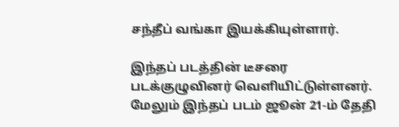சந்தீப் வங்கா இயக்கியுள்ளார்.

இந்தப் படத்தின் டீசரை படக்குழுவினர் வெளியிட்டுள்ளனர். மேலும் இந்தப் படம் ஜூன் 21-ம் தேதி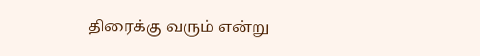திரைக்கு வரும் என்று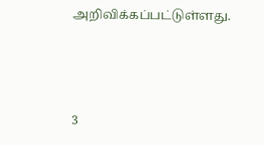அறிவிக்கப்பட்டுள்ளது.



3